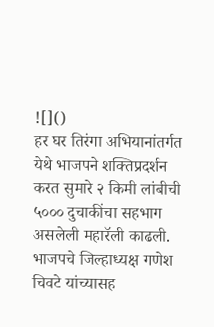![]()
हर घर तिरंगा अभियानांतर्गत येथे भाजपने शक्तिप्रदर्शन करत सुमारे २ किमी लांबीची ५००० दुचाकींचा सहभाग असलेली महारॅली काढली. भाजपचे जिल्हाध्यक्ष गणेश चिवटे यांच्यासह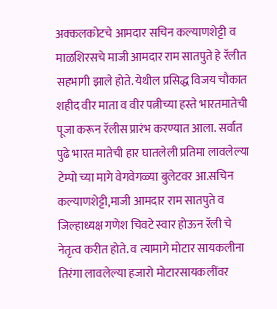अक्कलकोटचे आमदार सचिन कल्याणशेट्टी व माळशिरसचे माजी आमदार राम सातपुते हे रॅलीत सहभागी झाले होते. येथील प्रसिद्ध विजय चौकात शहीद वीर माता व वीर पत्नीच्या हस्ते भारतमातेची पूजा करून रॅलीस प्रारंभ करण्यात आला. सर्वात पुढे भारत मातेची हार घातलेली प्रतिमा लावलेल्या टेम्पो च्या मागे वेगवेगळ्या बुलेटवर आ.सचिन कल्याणशेट्टी,माजी आमदार राम सातपुते व जिल्हाध्यक्ष गणेश चिवटे स्वार होऊन रॅली चे नेतृत्व करीत होते. व त्यामागे मोटार सायकलीना तिरंगा लावलेल्या हजारो मोटारसायकलींवर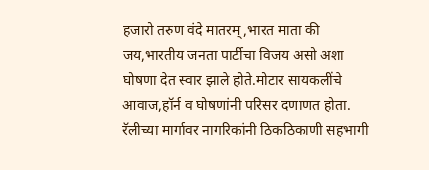हजारो तरुण वंदे मातरम्,भारत माता की जय,भारतीय जनता पार्टीचा विजय असो अशा घोषणा देत स्वार झाले होते.मोटार सायकलींचे आवाज,हॉर्न व घोषणांनी परिसर दणाणत होता. रॅलीच्या मार्गावर नागरिकांनी ठिकठिकाणी सहभागी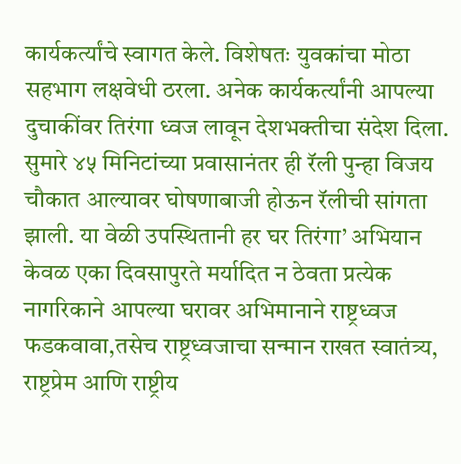कार्यकर्त्यांचे स्वागत केले. विशेषतः युवकांचा मोठा सहभाग लक्षवेधी ठरला. अनेक कार्यकर्त्यांनी आपल्या दुचाकींवर तिरंगा ध्वज लावून देशभक्तीचा संदेश दिला. सुमारे ४५ मिनिटांच्या प्रवासानंतर ही रॅली पुन्हा विजय चौकात आल्यावर घोषणाबाजी होऊन रॅलीची सांगता झाली. या वेळी उपस्थितानी हर घर तिरंगा’ अभियान केवळ एका दिवसापुरते मर्यादित न ठेवता प्रत्येक नागरिकाने आपल्या घरावर अभिमानाने राष्ट्रध्वज फडकवावा,तसेच राष्ट्रध्वजाचा सन्मान राखत स्वातंत्र्य, राष्ट्रप्रेम आणि राष्ट्रीय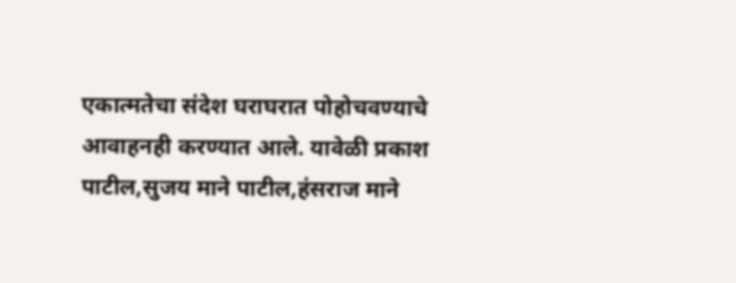एकात्मतेचा संदेश घराघरात पोहोचवण्याचे आवाहनही करण्यात आले. यावेळी प्रकाश पाटील,सुजय माने पाटील,हंसराज माने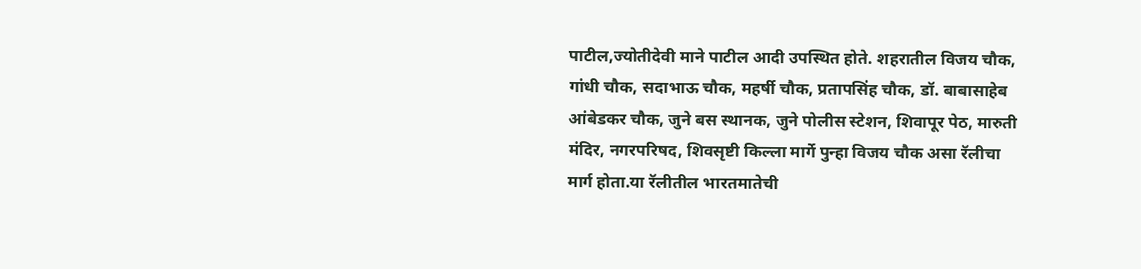पाटील,ज्योतीदेवी माने पाटील आदी उपस्थित होते. शहरातील विजय चौक, गांधी चौक, सदाभाऊ चौक, महर्षी चौक, प्रतापसिंह चौक, डॉ. बाबासाहेब आंबेडकर चौक, जुने बस स्थानक, जुने पोलीस स्टेशन, शिवापूर पेठ, मारुती मंदिर, नगरपरिषद, शिवसृष्टी किल्ला मार्गे पुन्हा विजय चौक असा रॅलीचा मार्ग होता.या रॅलीतील भारतमातेची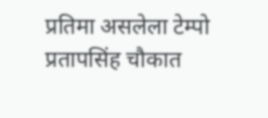प्रतिमा असलेला टेम्पो प्रतापसिंह चौकात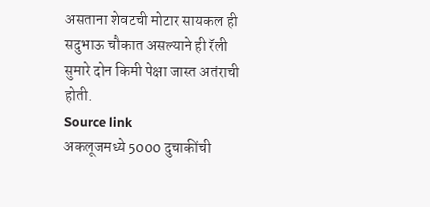असताना शेवटची मोटार सायकल ही सदुभाऊ चौकात असल्याने ही रॅली सुमारे दोन किमी पेक्षा जास्त अतंराची होती.
Source link
अकलूजमध्ये 5000 दुचाकींची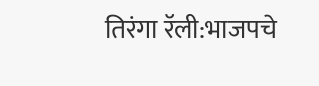तिरंगा रॅली:भाजपचे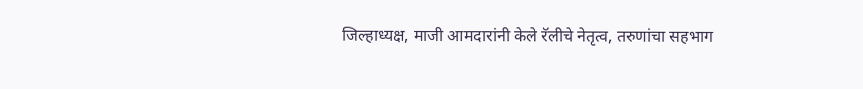जिल्हाध्यक्ष, माजी आमदारांनी केले रॅलीचे नेतृत्व, तरुणांचा सहभाग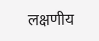लक्षणीय